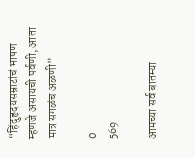“हिंदुहृदयसम्राटांचं भाषण म्हणजे असायची पर्वणी, आता मात्र सगळंच अळणी”

0
569

आमच्या सर्व बातम्या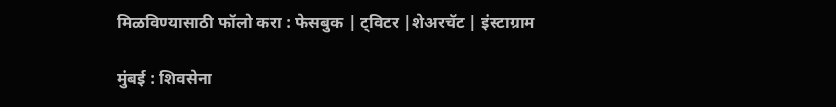मिळविण्यासाठी फॉलो करा : फेसबुक | ट्विटर |शेअरचॅट | इंस्टाग्राम

मुंबई : शिवसेना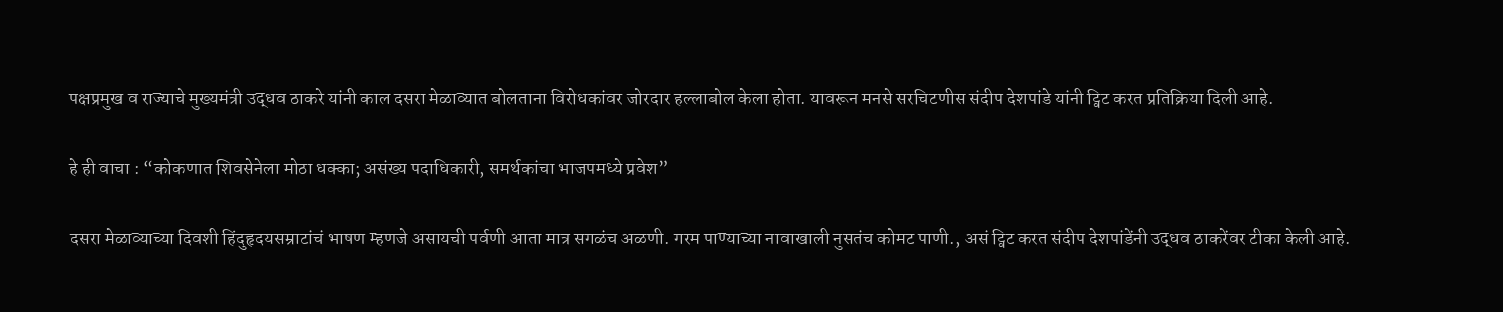पक्षप्रमुख व राज्याचे मुख्यमंत्री उद्धव ठाकरे यांनी काल दसरा मेळाव्यात बोलताना विरोधकांवर जोरदार हल्लाबोल केला होता. यावरून मनसे सरचिटणीस संदीप देशपांडे यांनी ट्विट करत प्रतिक्रिया दिली आहे.

हे ही वाचा : “कोकणात शिवसेनेला मोठा धक्का; असंख्य पदाधिकारी, समर्थकांचा भाजपमध्ये प्रवेश”

दसरा मेळाव्याच्या दिवशी हिंदुहृदयसम्राटांचं भाषण म्हणजे असायची पर्वणी आता मात्र सगळंच अळणी. गरम पाण्याच्या नावाखाली नुसतंच कोमट पाणी., असं ट्विट करत संदीप देशपांडेंनी उद्धव ठाकरेंवर टीका केली आहे.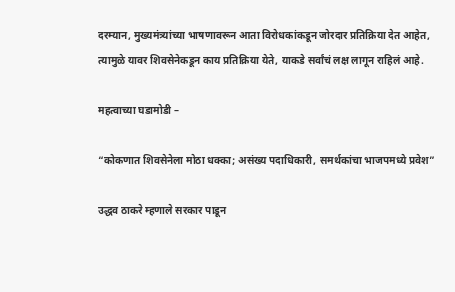दरम्यान, मुख्यमंत्र्यांच्या भाषणावरून आता विरोधकांकडून जोरदार प्रतिक्रिया देत आहेत, त्यामुळे यावर शिवसेनेकडून काय प्रतिक्रिया येते, याकडे सर्वांचं लक्ष लागून राहिलं आहे.

महत्वाच्या घडामोडी –

“कोकणात शिवसेनेला मोठा धक्का; असंख्य पदाधिकारी, समर्थकांचा भाजपमध्ये प्रवेश”

उद्धव ठाकरे म्हणाले सरकार पाडून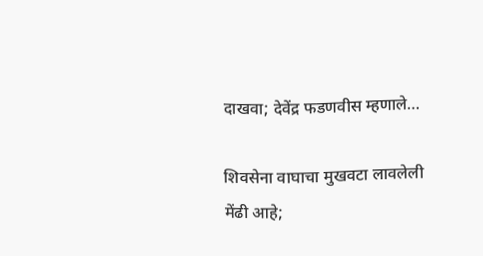दाखवा; देवेंद्र फडणवीस म्हणाले…

शिवसेना वाघाचा मुखवटा लावलेली मेंढी आहे;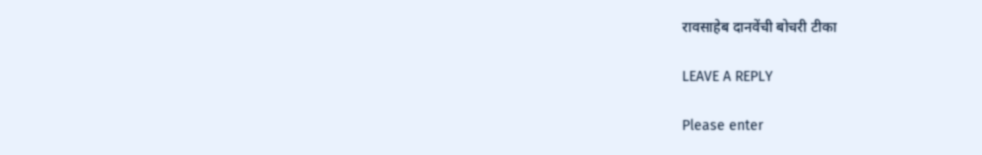रावसाहेब दानवेंची बोचरी टीका

LEAVE A REPLY

Please enter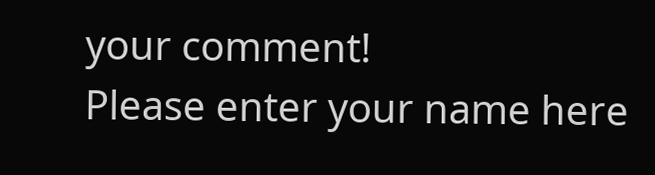your comment!
Please enter your name here